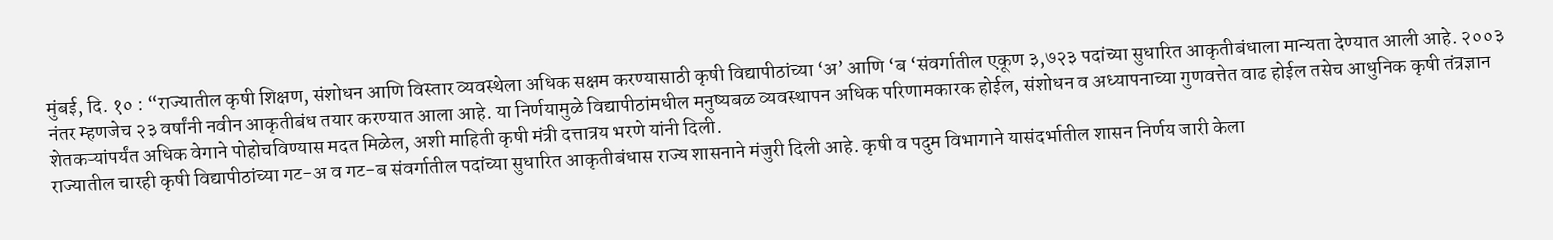मुंबई, दि. १० : “राज्यातील कृषी शिक्षण, संशोधन आणि विस्तार व्यवस्थेला अधिक सक्षम करण्यासाठी कृषी विद्यापीठांच्या ‘अ’ आणि ‘ब ‘संवर्गातील एकूण ३,७२३ पदांच्या सुधारित आकृतीबंधाला मान्यता देण्यात आली आहे. २००३ नंतर म्हणजेच २३ वर्षांनी नवीन आकृतीबंध तयार करण्यात आला आहे. या निर्णयामुळे विद्यापीठांमधील मनुष्यबळ व्यवस्थापन अधिक परिणामकारक होईल, संशोधन व अध्यापनाच्या गुणवत्तेत वाढ होईल तसेच आधुनिक कृषी तंत्रज्ञान शेतकऱ्यांपर्यंत अधिक वेगाने पोहोचविण्यास मदत मिळेल, अशी माहिती कृषी मंत्री दत्तात्रय भरणे यांनी दिली.
राज्यातील चारही कृषी विद्यापीठांच्या गट-अ व गट-ब संवर्गातील पदांच्या सुधारित आकृतीबंधास राज्य शासनाने मंजुरी दिली आहे. कृषी व पदुम विभागाने यासंदर्भातील शासन निर्णय जारी केला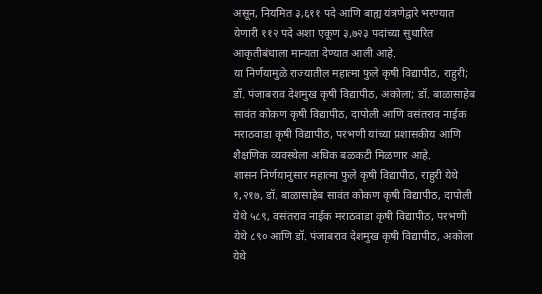असून, नियमित ३,६११ पदे आणि बाह्य यंत्रणेद्वारे भरण्यात येणारी ११२ पदे अशा एकूण ३,७२३ पदांच्या सुधारित आकृतीबंधाला मान्यता देण्यात आली आहे.
या निर्णयामुळे राज्यातील महात्मा फुले कृषी विद्यापीठ, राहुरी; डॉ. पंजाबराव देशमुख कृषी विद्यापीठ, अकोला; डॉ. बाळासाहेब सावंत कोकण कृषी विद्यापीठ, दापोली आणि वसंतराव नाईक मराठवाडा कृषी विद्यापीठ, परभणी यांच्या प्रशासकीय आणि शैक्षणिक व्यवस्थेला अधिक बळकटी मिळणार आहे.
शासन निर्णयानुसार महात्मा फुले कृषी विद्यापीठ, राहुरी येथे १,२१७, डॉ. बाळासाहेब सावंत कोकण कृषी विद्यापीठ, दापोली येथे ५८९, वसंतराव नाईक मराठवाडा कृषी विद्यापीठ, परभणी येथे ८९० आणि डॉ. पंजाबराव देशमुख कृषी विद्यापीठ, अकोला येथे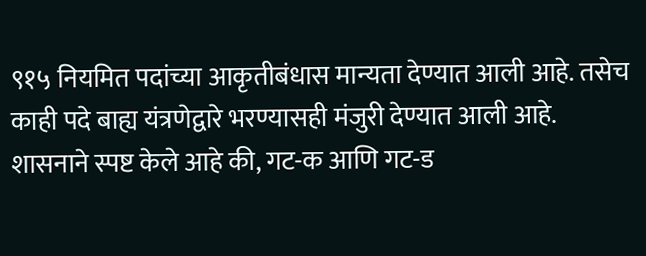९१५ नियमित पदांच्या आकृतीबंधास मान्यता देण्यात आली आहे. तसेच काही पदे बाह्य यंत्रणेद्वारे भरण्यासही मंजुरी देण्यात आली आहे.
शासनाने स्पष्ट केले आहे की, गट-क आणि गट-ड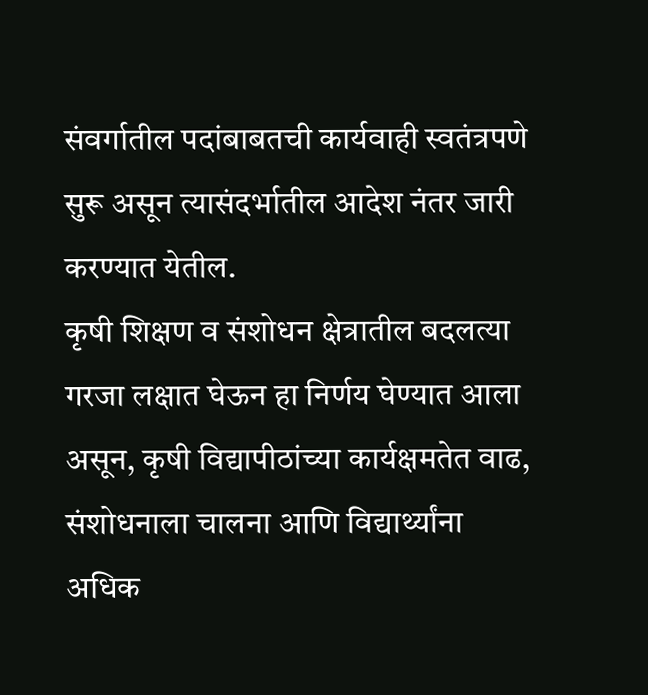संवर्गातील पदांबाबतची कार्यवाही स्वतंत्रपणे सुरू असून त्यासंदर्भातील आदेश नंतर जारी करण्यात येतील.
कृषी शिक्षण व संशोधन क्षेत्रातील बदलत्या गरजा लक्षात घेऊन हा निर्णय घेण्यात आला असून, कृषी विद्यापीठांच्या कार्यक्षमतेत वाढ, संशोधनाला चालना आणि विद्यार्थ्यांना अधिक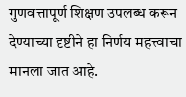गुणवत्तापूर्ण शिक्षण उपलब्ध करून देण्याच्या दृष्टीने हा निर्णय महत्त्वाचा मानला जात आहे.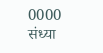0000
संध्या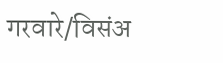गरवारे/विसंअ